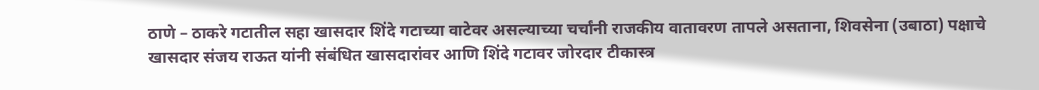ठाणे – ठाकरे गटातील सहा खासदार शिंदे गटाच्या वाटेवर असल्याच्या चर्चांनी राजकीय वातावरण तापले असताना, शिवसेना (उबाठा) पक्षाचे खासदार संजय राऊत यांनी संबंधित खासदारांवर आणि शिंदे गटावर जोरदार टीकास्त्र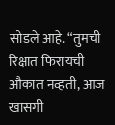सोडले आहे. “तुमची रिक्षात फिरायची औकात नव्हती, आज खासगी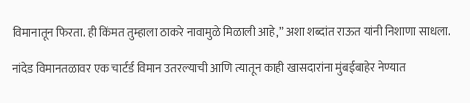विमानातून फिरता. ही किंमत तुम्हाला ठाकरे नावामुळे मिळाली आहे,” अशा शब्दांत राऊत यांनी निशाणा साधला.

नांदेड विमानतळावर एक चार्टर्ड विमान उतरल्याची आणि त्यातून काही खासदारांना मुंबईबाहेर नेण्यात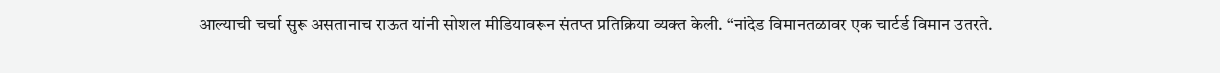आल्याची चर्चा सुरू असतानाच राऊत यांनी सोशल मीडियावरून संतप्त प्रतिक्रिया व्यक्त केली. “नांदेड विमानतळावर एक चार्टर्ड विमान उतरते.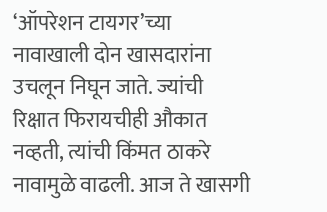‘ऑपरेशन टायगर’च्या नावाखाली दोन खासदारांना उचलून निघून जाते. ज्यांची रिक्षात फिरायचीही औकात नव्हती, त्यांची किंमत ठाकरे नावामुळे वाढली. आज ते खासगी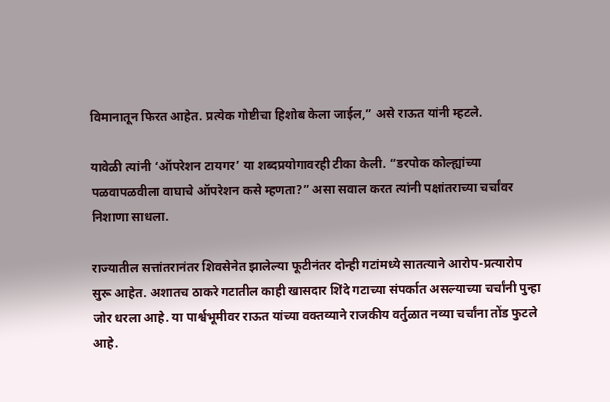विमानातून फिरत आहेत. प्रत्येक गोष्टीचा हिशोब केला जाईल,” असे राऊत यांनी म्हटले.

यावेळी त्यांनी ‘ऑपरेशन टायगर’ या शब्दप्रयोगावरही टीका केली. “डरपोक कोल्ह्यांच्या पळवापळवीला वाघाचे ऑपरेशन कसे म्हणता?” असा सवाल करत त्यांनी पक्षांतराच्या चर्चांवर निशाणा साधला.

राज्यातील सत्तांतरानंतर शिवसेनेत झालेल्या फूटीनंतर दोन्ही गटांमध्ये सातत्याने आरोप-प्रत्यारोप सुरू आहेत. अशातच ठाकरे गटातील काही खासदार शिंदे गटाच्या संपर्कात असल्याच्या चर्चांनी पुन्हा जोर धरला आहे. या पार्श्वभूमीवर राऊत यांच्या वक्तव्याने राजकीय वर्तुळात नव्या चर्चांना तोंड फुटले आहे.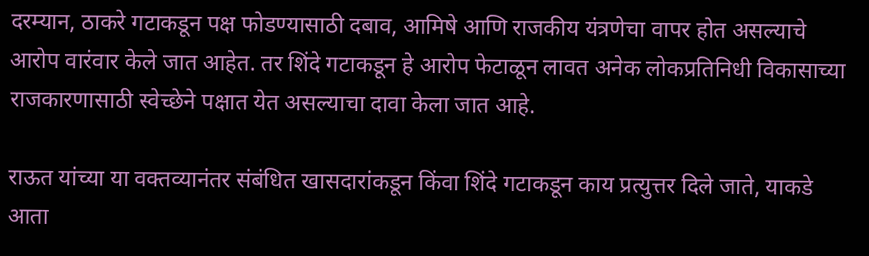दरम्यान, ठाकरे गटाकडून पक्ष फोडण्यासाठी दबाव, आमिषे आणि राजकीय यंत्रणेचा वापर होत असल्याचे आरोप वारंवार केले जात आहेत. तर शिंदे गटाकडून हे आरोप फेटाळून लावत अनेक लोकप्रतिनिधी विकासाच्या राजकारणासाठी स्वेच्छेने पक्षात येत असल्याचा दावा केला जात आहे.

राऊत यांच्या या वक्तव्यानंतर संबंधित खासदारांकडून किंवा शिंदे गटाकडून काय प्रत्युत्तर दिले जाते, याकडे आता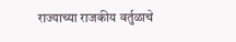राज्याच्या राजकीय वर्तुळाचे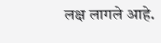लक्ष लागले आहे.